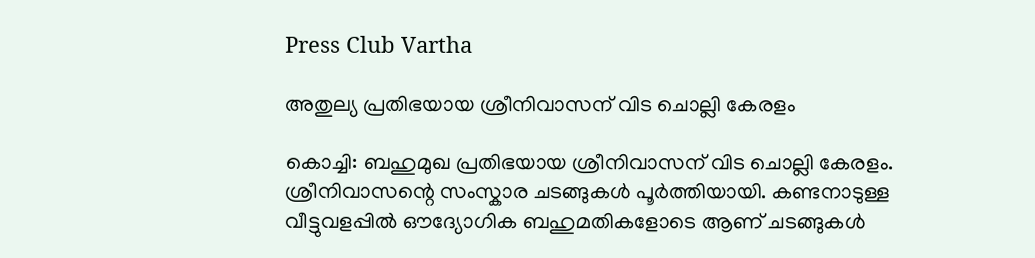Press Club Vartha

അതുല്യ പ്രതിഭയായ ശ്രീനിവാസന് വിട ചൊല്ലി കേരളം

കൊച്ചി: ബഹുമുഖ പ്രതിഭയായ ശ്രീനിവാസന് വിട ചൊല്ലി കേരളം. ശ്രീനിവാസന്റെ സംസ്കാര ചടങ്ങുകൾ പൂർത്തിയായി. കണ്ടനാടുള്ള വീട്ടുവളപ്പില്‍ ഔദ്യോഗിക ബഹുമതികളോടെ ആണ് ചടങ്ങുകൾ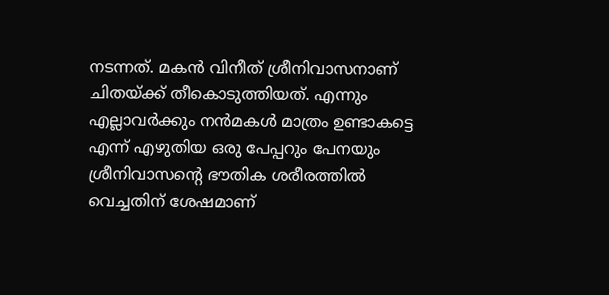നടന്നത്. മകൻ വിനീത് ശ്രീനിവാസനാണ് ചിതയ്ക്ക് തീകൊടുത്തിയത്. എന്നും എല്ലാവർക്കും നൻമകൾ മാത്രം ഉണ്ടാകട്ടെ എന്ന് എഴുതിയ ഒരു പേപ്പറും പേനയും ശ്രീനിവാസന്‍റെ ഭൗതിക ശരീരത്തില്‍ വെച്ചതിന് ശേഷമാണ്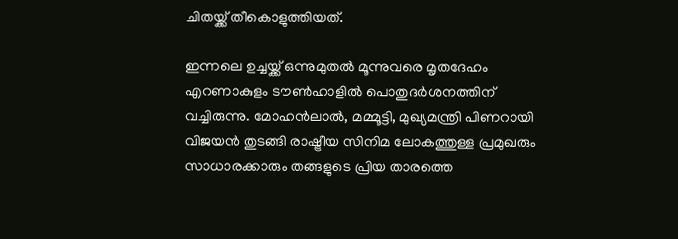ചിതയ്ക്ക് തീകൊളുത്തിയത്.

ഇന്നലെ ഉച്ചയ്ക്ക് ഒന്നുമുതല്‍ മൂന്നുവരെ മൃതദേഹം എറണാകുളം ടൗണ്‍ഹാളില്‍ പൊതുദര്‍ശനത്തിന് വച്ചിരുന്നു. മോഹൻലാൽ, മമ്മൂട്ടി, മുഖ്യമന്ത്രി പിണറായി വിജയൻ തുടങ്ങി രാഷ്ട്രീയ സിനിമ ലോകത്തുള്ള പ്രമുഖരും സാധാരക്കാരും തങ്ങളുടെ പ്രിയ താരത്തെ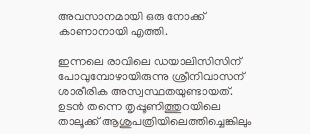അവസാനമായി ഒരു നോക്ക് കാണാനായി എത്തി.

ഇന്നലെ രാവിലെ ഡയാലിസിസിന് പോവുമ്പോഴായിരുന്നു ശ്രീനിവാസന് ശാരീരിക അസ്വസ്ഥതയുണ്ടായത്. ഉടൻ തന്നെ തൃപ്പൂണിത്തുറയിലെ താലൂക്ക് ആശുപത്രിയിലെത്തിച്ചെങ്കിലും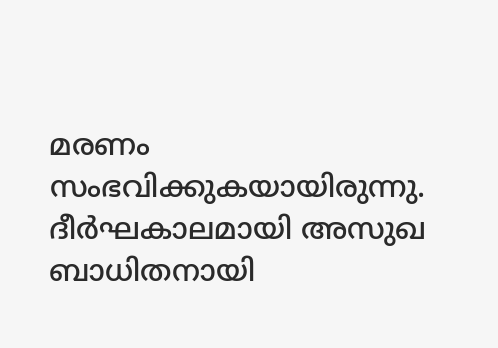മരണം സംഭവിക്കുകയായിരുന്നു. ദീർഘകാലമായി അസുഖ ബാധിതനായി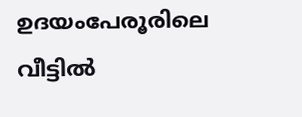ഉദയംപേരൂരിലെ വീട്ടിൽ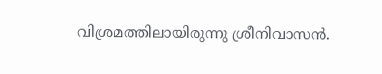വിശ്രമത്തിലായിരുന്നു ശ്രീനിവാസൻ.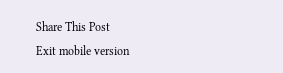Share This Post
Exit mobile version